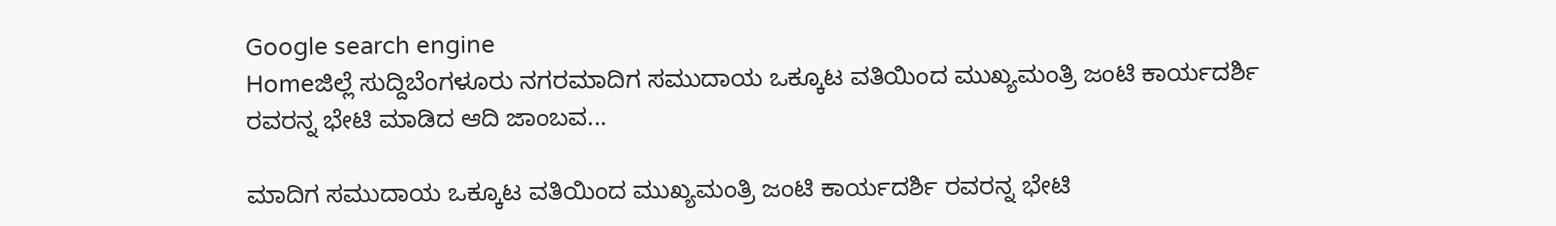Google search engine
Homeಜಿಲ್ಲೆ ಸುದ್ದಿಬೆಂಗಳೂರು ನಗರಮಾದಿಗ ಸಮುದಾಯ ಒಕ್ಕೂಟ ವತಿಯಿಂದ ಮುಖ್ಯಮಂತ್ರಿ ಜಂಟಿ ಕಾರ್ಯದರ್ಶಿ ರವರನ್ನ ಭೇಟಿ ಮಾಡಿದ ಆದಿ ಜಾಂಬವ...

ಮಾದಿಗ ಸಮುದಾಯ ಒಕ್ಕೂಟ ವತಿಯಿಂದ ಮುಖ್ಯಮಂತ್ರಿ ಜಂಟಿ ಕಾರ್ಯದರ್ಶಿ ರವರನ್ನ ಭೇಟಿ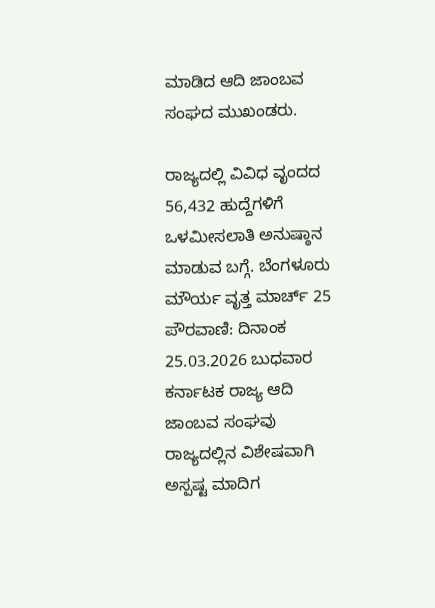ಮಾಡಿದ ಆದಿ ಜಾಂಬವ ಸಂಘದ ಮುಖಂಡರು.

ರಾಜ್ಯದಲ್ಲಿ ವಿವಿಧ ವೃಂದದ 56,432 ಹುದ್ದೆಗಳಿಗೆ ಒಳಮೀಸಲಾತಿ ಅನುಷ್ಠಾನ ಮಾಡುವ ಬಗ್ಗೆ. ಬೆಂಗಳೂರು ಮೌರ್ಯ ವೃತ್ತ ಮಾರ್ಚ್ 25 ಪೌರವಾಣಿ: ದಿನಾಂಕ 25.03.2026 ಬುಧವಾರ ಕರ್ನಾಟಕ ರಾಜ್ಯ ಆದಿ ಜಾಂಬವ ಸಂಘವು ರಾಜ್ಯದಲ್ಲಿನ ವಿಶೇಷವಾಗಿ ಅಸ್ಪಷ್ಟ ಮಾದಿಗ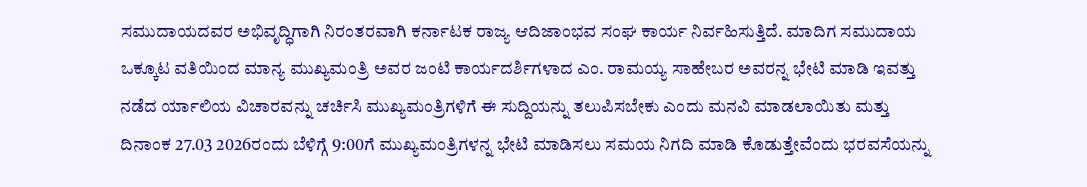ಸಮುದಾಯದವರ ಅಭಿವೃದ್ಧಿಗಾಗಿ ನಿರಂತರವಾಗಿ ಕರ್ನಾಟಕ ರಾಜ್ಯ ಆದಿಜಾಂಭವ ಸಂಘ ಕಾರ್ಯ ನಿರ್ವಹಿಸುತ್ತಿದೆ. ಮಾದಿಗ ಸಮುದಾಯ ಒಕ್ಕೂಟ ವತಿಯಿಂದ ಮಾನ್ಯ ಮುಖ್ಯಮಂತ್ರಿ ಅವರ ಜಂಟಿ ಕಾರ್ಯದರ್ಶಿಗಳಾದ ಎಂ. ರಾಮಯ್ಯ ಸಾಹೇಬರ ಅವರನ್ನ ಭೇಟಿ ಮಾಡಿ ಇವತ್ತು ನಡೆದ ರ್ಯಾಲಿಯ ವಿಚಾರವನ್ನು ಚರ್ಚಿಸಿ ಮುಖ್ಯಮಂತ್ರಿಗಳಿಗೆ ಈ ಸುದ್ದಿಯನ್ನು ತಲುಪಿಸಬೇಕು ಎಂದು ಮನವಿ ಮಾಡಲಾಯಿತು ಮತ್ತು ದಿನಾಂಕ 27.03 2026ರಂದು ಬೆಳಿಗ್ಗೆ 9:00ಗೆ ಮುಖ್ಯಮಂತ್ರಿಗಳನ್ನ ಭೇಟಿ ಮಾಡಿಸಲು ಸಮಯ ನಿಗದಿ ಮಾಡಿ ಕೊಡುತ್ತೇವೆಂದು ಭರವಸೆಯನ್ನು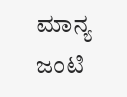ಮಾನ್ಯ ಜಂಟಿ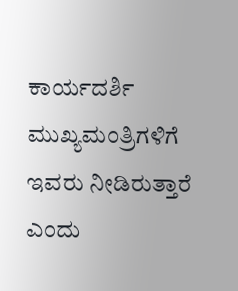ಕಾರ್ಯದರ್ಶಿ ಮುಖ್ಯಮಂತ್ರಿಗಳಿಗೆ ಇವರು ನೀಡಿರುತ್ತಾರೆ ಎಂದು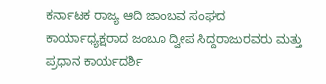ಕರ್ನಾಟಕ ರಾಜ್ಯ ಆದಿ ಜಾಂಬವ ಸಂಘದ ಕಾರ್ಯಾಧ್ಯಕ್ಷರಾದ ಜಂಬೂ ದ್ವೀಪ ಸಿದ್ದರಾಜುರವರು ಮತ್ತು ಪ್ರಧಾನ ಕಾರ್ಯದರ್ಶಿ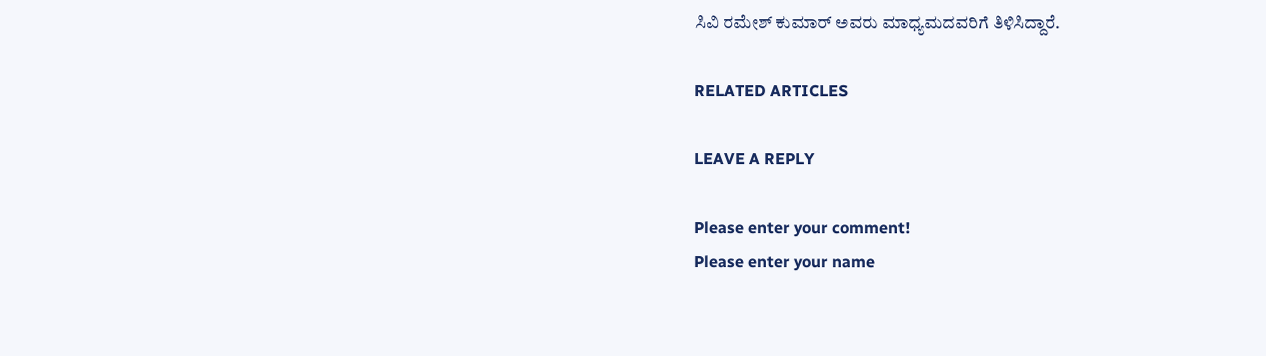ಸಿವಿ ರಮೇಶ್ ಕುಮಾರ್ ಅವರು ಮಾಧ್ಯಮದವರಿಗೆ ತಿಳಿಸಿದ್ದಾರೆ.

RELATED ARTICLES

LEAVE A REPLY

Please enter your comment!
Please enter your name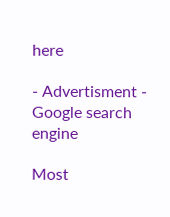here

- Advertisment -
Google search engine

Most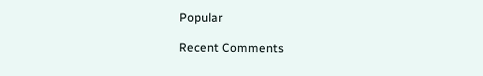Popular

Recent Comments